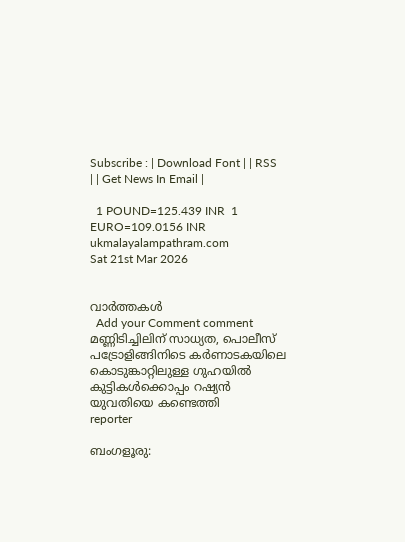Subscribe : | Download Font | | RSS | | Get News In Email |

  1 POUND=125.439 INR  1 EURO=109.0156 INR
ukmalayalampathram.com
Sat 21st Mar 2026


വാര്‍ത്തകള്‍
  Add your Comment comment
മണ്ണിടിച്ചിലിന് സാധ്യത, പൊലീസ് പട്രോളിങ്ങിനിടെ കര്‍ണാടകയിലെ കൊടുങ്കാറ്റിലുള്ള ഗുഹയില്‍ കുട്ടികള്‍ക്കൊപ്പം റഷ്യന്‍ യുവതിയെ കണ്ടെത്തി
reporter

ബംഗളൂരു: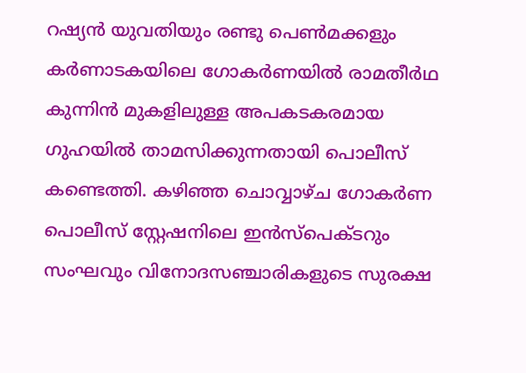റഷ്യന്‍ യുവതിയും രണ്ടു പെണ്‍മക്കളും കര്‍ണാടകയിലെ ഗോകര്‍ണയില്‍ രാമതീര്‍ഥ കുന്നിന്‍ മുകളിലുള്ള അപകടകരമായ ഗുഹയില്‍ താമസിക്കുന്നതായി പൊലീസ് കണ്ടെത്തി. കഴിഞ്ഞ ചൊവ്വാഴ്ച ഗോകര്‍ണ പൊലീസ് സ്റ്റേഷനിലെ ഇന്‍സ്പെക്ടറും സംഘവും വിനോദസഞ്ചാരികളുടെ സുരക്ഷ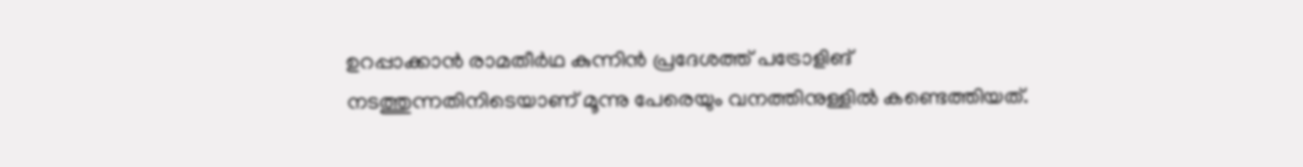ഉറപ്പാക്കാന്‍ രാമതീര്‍ഥ കുന്നിന്‍ പ്രദേശത്ത് പട്രോളിങ് നടത്തുന്നതിനിടെയാണ് മൂന്നു പേരെയും വനത്തിനുള്ളില്‍ കണ്ടെത്തിയത്.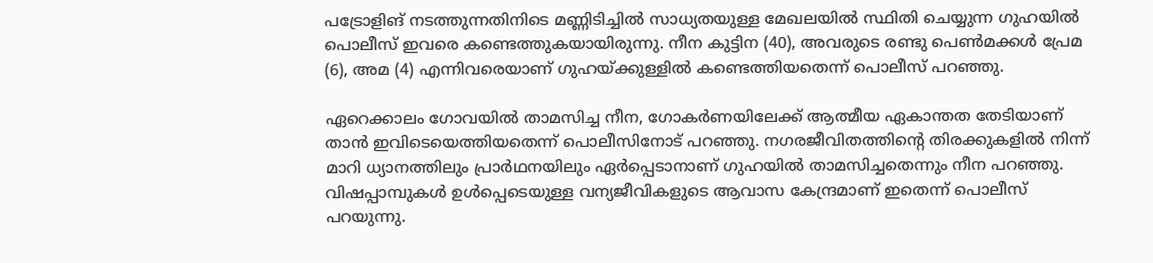പട്രോളിങ് നടത്തുന്നതിനിടെ മണ്ണിടിച്ചില്‍ സാധ്യതയുള്ള മേഖലയില്‍ സ്ഥിതി ചെയ്യുന്ന ഗുഹയില്‍ പൊലീസ് ഇവരെ കണ്ടെത്തുകയായിരുന്നു. നീന കുട്ടിന (40), അവരുടെ രണ്ടു പെണ്‍മക്കള്‍ പ്രേമ (6), അമ (4) എന്നിവരെയാണ് ഗുഹയ്ക്കുള്ളില്‍ കണ്ടെത്തിയതെന്ന് പൊലീസ് പറഞ്ഞു.

ഏറെക്കാലം ഗോവയില്‍ താമസിച്ച നീന, ഗോകര്‍ണയിലേക്ക് ആത്മീയ ഏകാന്തത തേടിയാണ് താന്‍ ഇവിടെയെത്തിയതെന്ന് പൊലീസിനോട് പറഞ്ഞു. നഗരജീവിതത്തിന്റെ തിരക്കുകളില്‍ നിന്ന് മാറി ധ്യാനത്തിലും പ്രാര്‍ഥനയിലും ഏര്‍പ്പെടാനാണ് ഗുഹയില്‍ താമസിച്ചതെന്നും നീന പറഞ്ഞു. വിഷപ്പാമ്പുകള്‍ ഉള്‍പ്പെടെയുള്ള വന്യജീവികളുടെ ആവാസ കേന്ദ്രമാണ് ഇതെന്ന് പൊലീസ് പറയുന്നു.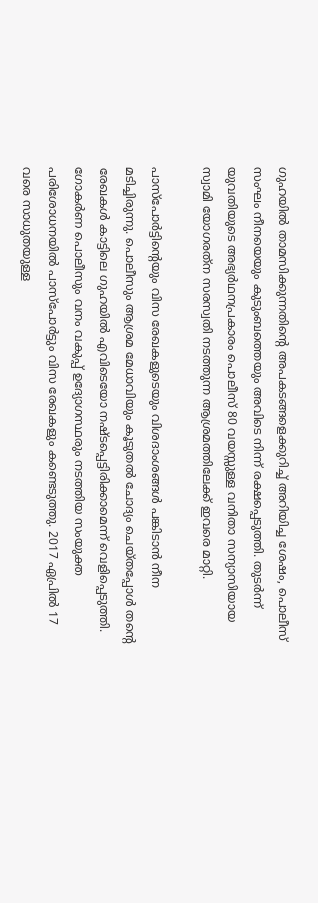ഗുഹയില്‍ താമസിക്കുന്നതിന്റെ അപകടങ്ങളെക്കുറിച്ച് അറിയിച്ച ശേഷം, പൊലീസ് സംഘം നീനയെയും കുടുംബത്തെയും അവിടെ നിന്ന് രക്ഷപ്പെടുത്തി. തുടര്‍ന്ന് യുവതിയുടെ അഭ്യര്‍ഥനപ്രകാരം പൊലീസ് 80 വയസ്സുള്ള വനിതാ സന്യാസിയായ സ്വാമി യോഗരത്‌ന സരസ്വതി നടത്തുന്ന ആശ്രമത്തിലേക്ക് ഇവരെ മാറ്റി.

പാസ്‌പോര്‍ട്ടിന്റെയും വിസ രേഖകളുടെയും വിശദാംശങ്ങള്‍ പങ്കിടാന്‍ നീന മടിച്ചിരുന്നു. പൊലീസും ആശ്രമ മേധാവിയും കൂടുതല്‍ ചോദ്യം ചെയ്തപ്പോള്‍ തന്റെ രേഖകള്‍ കാട്ടിലെ ഗുഹയില്‍ എവിടെയോ നഷ്ടപ്പെട്ടിരിക്കാമെന്ന് വെളിപ്പെടുത്തി. ഗോകര്‍ണ പൊലീസും വനം വകുപ്പ് ഉദ്യോഗസ്ഥരും നടത്തിയ സംയുക്ത പരിശോധനയില്‍ പാസ്‌പോര്‍ട്ടും വിസ രേഖകളും കണ്ടെടുത്തു. 2017 ഏപ്രില്‍ 17 വരെ സാധുതയുള്ള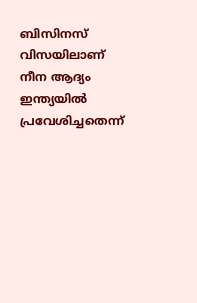ബിസിനസ് വിസയിലാണ് നീന ആദ്യം ഇന്ത്യയില്‍ പ്രവേശിച്ചതെന്ന്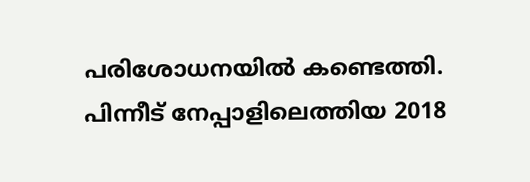പരിശോധനയില്‍ കണ്ടെത്തി. പിന്നീട് നേപ്പാളിലെത്തിയ 2018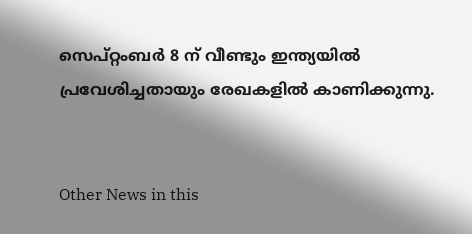സെപ്റ്റംബര്‍ 8 ന് വീണ്ടും ഇന്ത്യയില്‍ പ്രവേശിച്ചതായും രേഖകളില്‍ കാണിക്കുന്നു.


Other News in this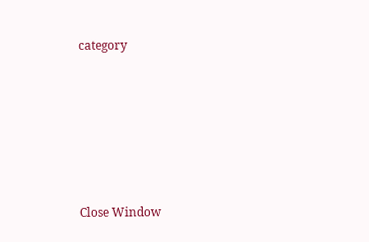category








Close Window